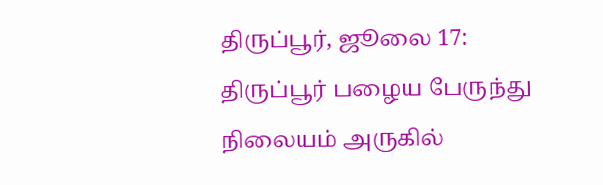திருப்பூர், ஜூலை 17: திருப்பூர் பழைய பேருந்து நிலையம் அருகில்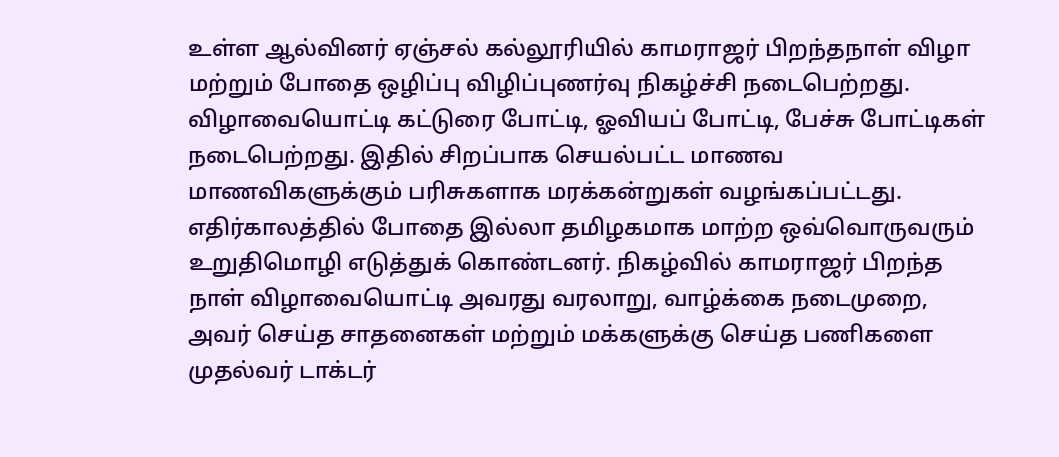உள்ள ஆல்வினர் ஏஞ்சல் கல்லூரியில் காமராஜர் பிறந்தநாள் விழா மற்றும் போதை ஒழிப்பு விழிப்புணர்வு நிகழ்ச்சி நடைபெற்றது. விழாவையொட்டி கட்டுரை போட்டி, ஓவியப் போட்டி, பேச்சு போட்டிகள் நடைபெற்றது. இதில் சிறப்பாக செயல்பட்ட மாணவ மாணவிகளுக்கும் பரிசுகளாக மரக்கன்றுகள் வழங்கப்பட்டது. எதிர்காலத்தில் போதை இல்லா தமிழகமாக மாற்ற ஒவ்வொருவரும் உறுதிமொழி எடுத்துக் கொண்டனர். நிகழ்வில் காமராஜர் பிறந்த நாள் விழாவையொட்டி அவரது வரலாறு, வாழ்க்கை நடைமுறை, அவர் செய்த சாதனைகள் மற்றும் மக்களுக்கு செய்த பணிகளை முதல்வர் டாக்டர்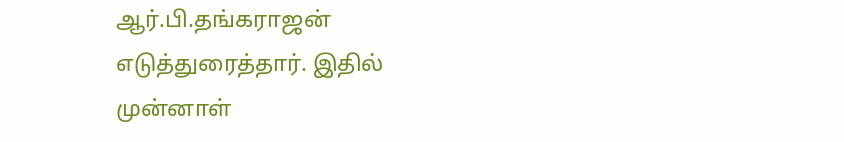ஆர்.பி.தங்கராஜன் எடுத்துரைத்தார். இதில் முன்னாள்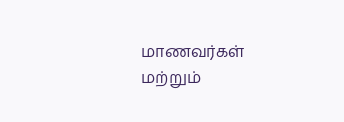மாணவர்கள் மற்றும்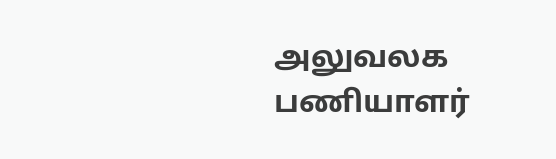அலுவலக பணியாளர்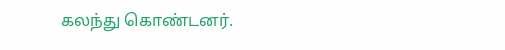கலந்து கொண்டனர்.